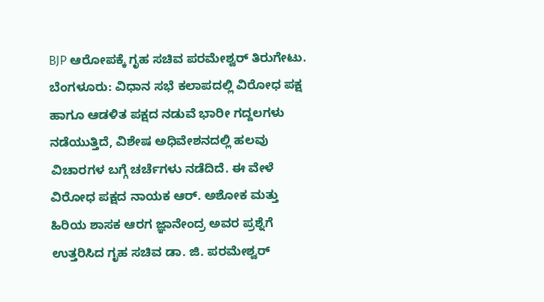BJP ಆರೋಪಕ್ಕೆ ಗೃಹ ಸಚಿವ ಪರಮೇಶ್ವರ್ ತಿರುಗೇಟು.
ಬೆಂಗಳೂರು: ವಿಧಾನ ಸಭೆ ಕಲಾಪದಲ್ಲಿ ವಿರೋಧ ಪಕ್ಷ ಹಾಗೂ ಆಡಳಿತ ಪಕ್ಷದ ನಡುವೆ ಭಾರೀ ಗದ್ದಲಗಳು ನಡೆಯುತ್ತಿದೆ, ವಿಶೇಷ ಅಧಿವೇಶನದಲ್ಲಿ ಹಲವು ವಿಚಾರಗಳ ಬಗ್ಗೆ ಚರ್ಚೆಗಳು ನಡೆದಿದೆ. ಈ ವೇಳೆ ವಿರೋಧ ಪಕ್ಷದ ನಾಯಕ ಆರ್. ಅಶೋಕ ಮತ್ತು ಹಿರಿಯ ಶಾಸಕ ಆರಗ ಜ್ಞಾನೇಂದ್ರ ಅವರ ಪ್ರಶ್ನೆಗೆ ಉತ್ತರಿಸಿದ ಗೃಹ ಸಚಿವ ಡಾ. ಜಿ. ಪರಮೇಶ್ವರ್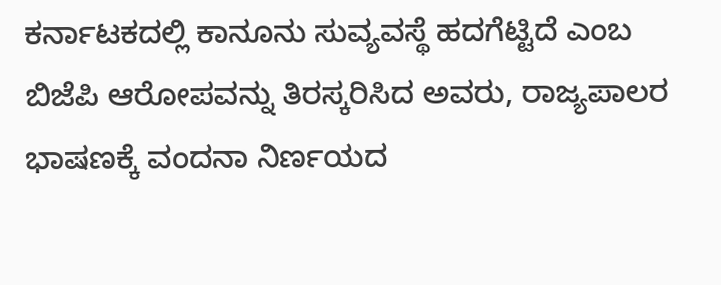ಕರ್ನಾಟಕದಲ್ಲಿ ಕಾನೂನು ಸುವ್ಯವಸ್ಥೆ ಹದಗೆಟ್ಟಿದೆ ಎಂಬ ಬಿಜೆಪಿ ಆರೋಪವನ್ನು ತಿರಸ್ಕರಿಸಿದ ಅವರು, ರಾಜ್ಯಪಾಲರ ಭಾಷಣಕ್ಕೆ ವಂದನಾ ನಿರ್ಣಯದ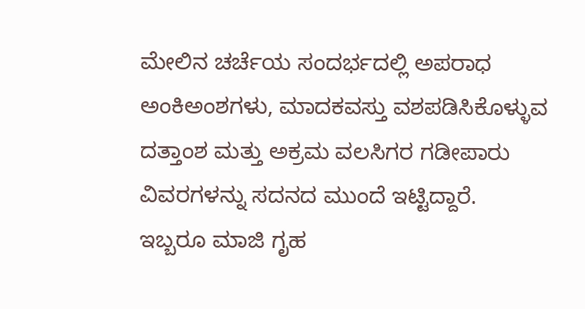ಮೇಲಿನ ಚರ್ಚೆಯ ಸಂದರ್ಭದಲ್ಲಿ ಅಪರಾಧ ಅಂಕಿಅಂಶಗಳು, ಮಾದಕವಸ್ತು ವಶಪಡಿಸಿಕೊಳ್ಳುವ ದತ್ತಾಂಶ ಮತ್ತು ಅಕ್ರಮ ವಲಸಿಗರ ಗಡೀಪಾರು ವಿವರಗಳನ್ನು ಸದನದ ಮುಂದೆ ಇಟ್ಟಿದ್ದಾರೆ.
ಇಬ್ಬರೂ ಮಾಜಿ ಗೃಹ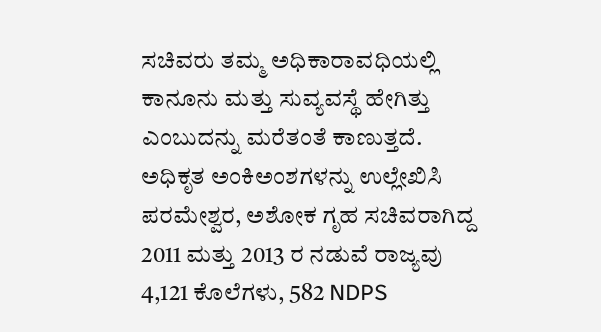ಸಚಿವರು ತಮ್ಮ ಅಧಿಕಾರಾವಧಿಯಲ್ಲಿ ಕಾನೂನು ಮತ್ತು ಸುವ್ಯವಸ್ಥೆ ಹೇಗಿತ್ತು ಎಂಬುದನ್ನು ಮರೆತಂತೆ ಕಾಣುತ್ತದೆ. ಅಧಿಕೃತ ಅಂಕಿಅಂಶಗಳನ್ನು ಉಲ್ಲೇಖಿಸಿ ಪರಮೇಶ್ವರ, ಅಶೋಕ ಗೃಹ ಸಚಿವರಾಗಿದ್ದ 2011 ಮತ್ತು 2013 ರ ನಡುವೆ ರಾಜ್ಯವು 4,121 ಕೊಲೆಗಳು, 582 NDPS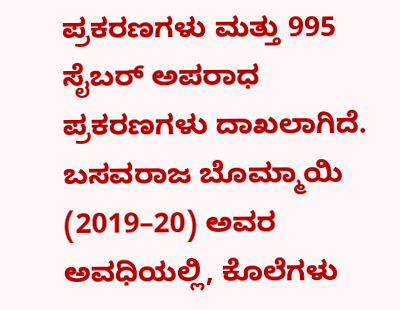ಪ್ರಕರಣಗಳು ಮತ್ತು 995 ಸೈಬರ್ ಅಪರಾಧ ಪ್ರಕರಣಗಳು ದಾಖಲಾಗಿದೆ. ಬಸವರಾಜ ಬೊಮ್ಮಾಯಿ (2019–20) ಅವರ ಅವಧಿಯಲ್ಲಿ, ಕೊಲೆಗಳು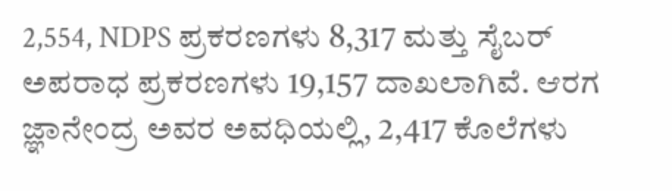2,554, NDPS ಪ್ರಕರಣಗಳು 8,317 ಮತ್ತು ಸೈಬರ್ ಅಪರಾಧ ಪ್ರಕರಣಗಳು 19,157 ದಾಖಲಾಗಿವೆ. ಆರಗ ಜ್ಞಾನೇಂದ್ರ ಅವರ ಅವಧಿಯಲ್ಲಿ, 2,417 ಕೊಲೆಗಳು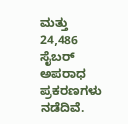ಮತ್ತು 24,486 ಸೈಬರ್ ಅಪರಾಧ ಪ್ರಕರಣಗಳು ನಡೆದಿವೆ.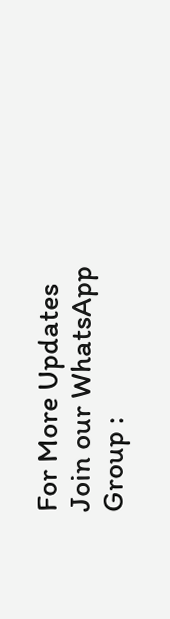For More Updates Join our WhatsApp Group :